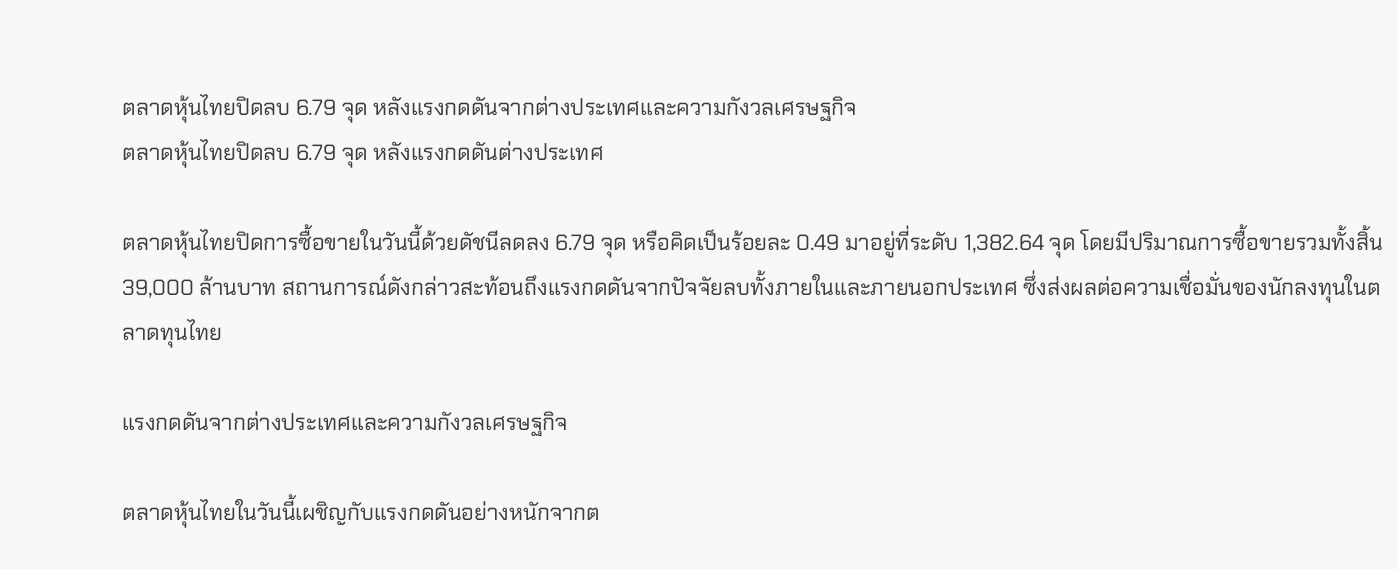ตลาดหุ้นไทยปิดลบ 6.79 จุด หลังแรงกดดันจากต่างประเทศและความกังวลเศรษฐกิจ
ตลาดหุ้นไทยปิดลบ 6.79 จุด หลังแรงกดดันต่างประเทศ

ตลาดหุ้นไทยปิดการซื้อขายในวันนี้ด้วยดัชนีลดลง 6.79 จุด หรือคิดเป็นร้อยละ 0.49 มาอยู่ที่ระดับ 1,382.64 จุด โดยมีปริมาณการซื้อขายรวมทั้งสิ้น 39,000 ล้านบาท สถานการณ์ดังกล่าวสะท้อนถึงแรงกดดันจากปัจจัยลบทั้งภายในและภายนอกประเทศ ซึ่งส่งผลต่อความเชื่อมั่นของนักลงทุนในตลาดทุนไทย

แรงกดดันจากต่างประเทศและความกังวลเศรษฐกิจ

ตลาดหุ้นไทยในวันนี้เผชิญกับแรงกดดันอย่างหนักจากต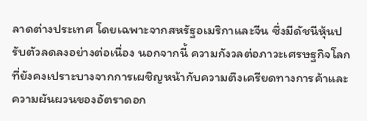ลาดต่างประเทศ โดยเฉพาะจากสหรัฐอเมริกาและจีน ซึ่งมีดัชนีหุ้นปรับตัวลดลงอย่างต่อเนื่อง นอกจากนี้ ความกังวลต่อภาวะเศรษฐกิจโลกที่ยังคงเปราะบางจากการเผชิญหน้ากับความตึงเครียดทางการค้าและความผันผวนของอัตราดอก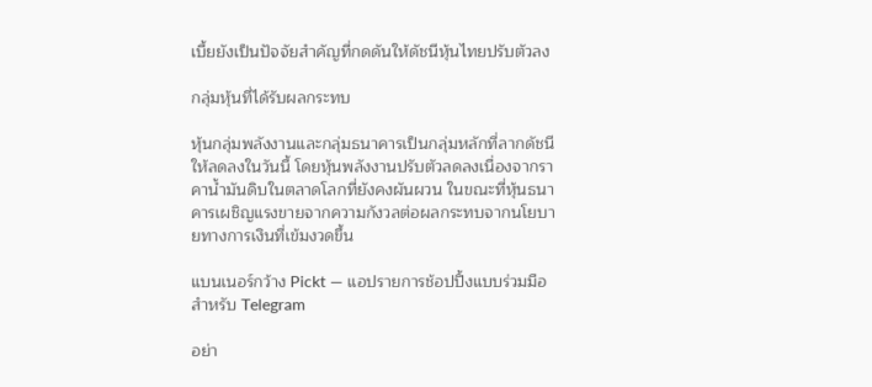เบี้ยยังเป็นปัจจัยสำคัญที่กดดันให้ดัชนีหุ้นไทยปรับตัวลง

กลุ่มหุ้นที่ได้รับผลกระทบ

หุ้นกลุ่มพลังงานและกลุ่มธนาคารเป็นกลุ่มหลักที่ลากดัชนีให้ลดลงในวันนี้ โดยหุ้นพลังงานปรับตัวลดลงเนื่องจากราคาน้ำมันดิบในตลาดโลกที่ยังคงผันผวน ในขณะที่หุ้นธนาคารเผชิญแรงขายจากความกังวลต่อผลกระทบจากนโยบายทางการเงินที่เข้มงวดขึ้น

แบนเนอร์กว้าง Pickt — แอปรายการช้อปปิ้งแบบร่วมมือสำหรับ Telegram

อย่า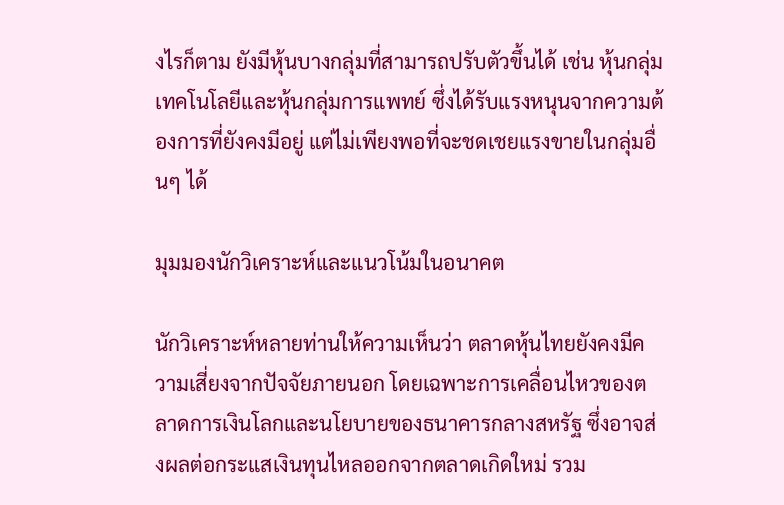งไรก็ตาม ยังมีหุ้นบางกลุ่มที่สามารถปรับตัวขึ้นได้ เช่น หุ้นกลุ่มเทคโนโลยีและหุ้นกลุ่มการแพทย์ ซึ่งได้รับแรงหนุนจากความต้องการที่ยังคงมีอยู่ แต่ไม่เพียงพอที่จะชดเชยแรงขายในกลุ่มอื่นๆ ได้

มุมมองนักวิเคราะห์และแนวโน้มในอนาคต

นักวิเคราะห์หลายท่านให้ความเห็นว่า ตลาดหุ้นไทยยังคงมีความเสี่ยงจากปัจจัยภายนอก โดยเฉพาะการเคลื่อนไหวของตลาดการเงินโลกและนโยบายของธนาคารกลางสหรัฐ ซึ่งอาจส่งผลต่อกระแสเงินทุนไหลออกจากตลาดเกิดใหม่ รวม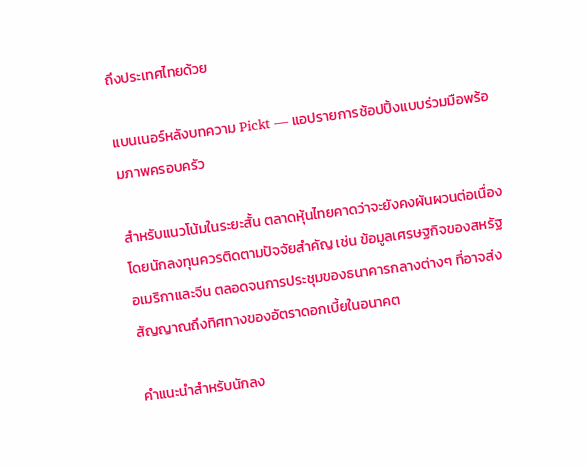ถึงประเทศไทยด้วย

แบนเนอร์หลังบทความ Pickt — แอปรายการช้อปปิ้งแบบร่วมมือพร้อมภาพครอบครัว

สำหรับแนวโน้มในระยะสั้น ตลาดหุ้นไทยคาดว่าจะยังคงผันผวนต่อเนื่อง โดยนักลงทุนควรติดตามปัจจัยสำคัญ เช่น ข้อมูลเศรษฐกิจของสหรัฐอเมริกาและจีน ตลอดจนการประชุมของธนาคารกลางต่างๆ ที่อาจส่งสัญญาณถึงทิศทางของอัตราดอกเบี้ยในอนาคต

คำแนะนำสำหรับนักลง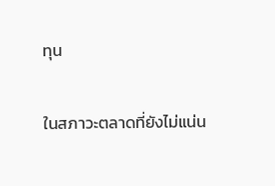ทุน

ในสภาวะตลาดที่ยังไม่แน่น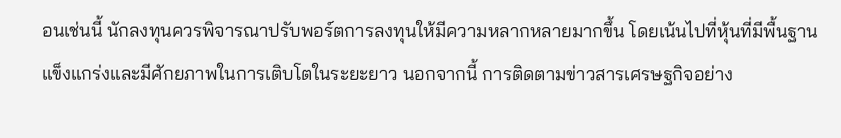อนเช่นนี้ นักลงทุนควรพิจารณาปรับพอร์ตการลงทุนให้มีความหลากหลายมากขึ้น โดยเน้นไปที่หุ้นที่มีพื้นฐานแข็งแกร่งและมีศักยภาพในการเติบโตในระยะยาว นอกจากนี้ การติดตามข่าวสารเศรษฐกิจอย่าง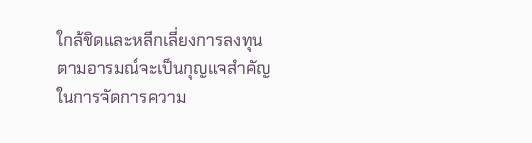ใกล้ชิดและหลีกเลี่ยงการลงทุนตามอารมณ์จะเป็นกุญแจสำคัญในการจัดการความ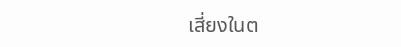เสี่ยงในต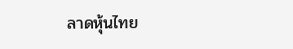ลาดหุ้นไทย